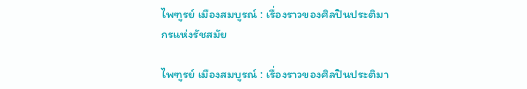ไพฑูรย์ เมืองสมบูรณ์ : เรื่องราวของศิลปินประติมากรแห่งรัชสมัย

ไพฑูรย์ เมืองสมบูรณ์ : เรื่องราวของศิลปินประติมา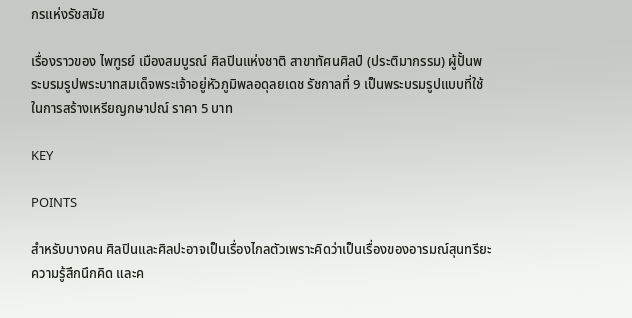กรแห่งรัชสมัย

เรื่องราวของ ไพฑูรย์ เมืองสมบูรณ์ ศิลปินแห่งชาติ สาขาทัศนศิลป์ (ประติมากรรม) ผู้ปั้นพระบรมรูปพระบาทสมเด็จพระเจ้าอยู่หัวภูมิพลอดุลยเดช รัชกาลที่ 9 เป็นพระบรมรูปแบบที่ใช้ในการสร้างเหรียญกษาปณ์ ราคา 5 บาท

KEY

POINTS

สำหรับบางคน ศิลปินและศิลปะอาจเป็นเรื่องไกลตัวเพราะคิดว่าเป็นเรื่องของอารมณ์สุนทรียะ ความรู้สึกนึกคิด และค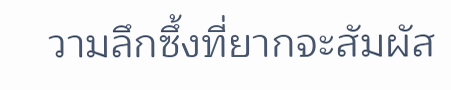วามลึกซึ้งที่ยากจะสัมผัส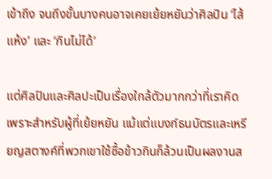เข้าถึง จนถึงขั้นบางคนอาจเคยเย้ยหยันว่าศิลปิน ‘ไส้แห้ง’ และ ‘กินไม่ได้’

แต่ศิลปินและศิลปะเป็นเรื่องใกล้ตัวมากกว่าที่เราคิด เพราะสำหรับผู้ที่เย้ยหยัน แม้แต่แบงก์ธนบัตรและเหรียญสตางค์ที่พวกเขาใช้ซื้อข้าวกินก็ล้วนเป็นผลงานส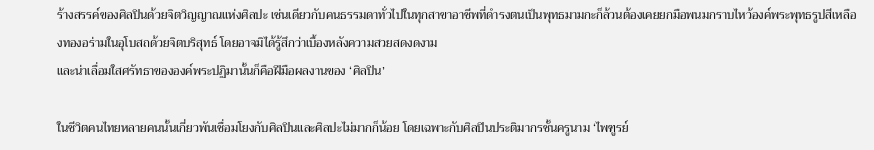ร้างสรรค์ของศิลปินด้วยจิตวิญญาณแห่งศิลปะ เช่นเดียวกับคนธรรมดาทั่วไปในทุกสาขาอาชีพที่ดำรงตนเป็นพุทธมามกะก็ล้วนต้องเคยยกมือพนมกราบไหว้องค์พระพุทธรูปสีเหลืองทองอร่ามในอุโบสถด้วยจิตบริสุทธ์ โดยอาจมิได้รู้สึกว่าเบื้องหลังความสวยสดงดงาม
และน่าเลื่อมใสศรัทธาขององค์พระปฏิมานั้นก็คือฝีมือผลงานของ ‘ศิลปิน’

ในชีวิตคนไทยหลายคนนั้นเกี่ยวพันเชื่อมโยงกับศิลปินและศิลปะไม่มากก็น้อย โดยเฉพาะกับศิลปินประติมากรชั้นครูนาม ‘ไพฑูรย์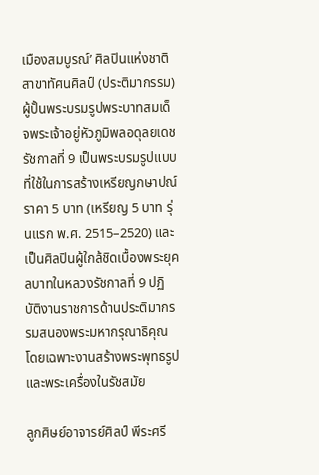เมืองสมบูรณ์’ ศิลปินแห่งชาติ สาขาทัศนศิลป์ (ประติมากรรม) ผู้ปั้นพระบรมรูปพระบาทสมเด็จพระเจ้าอยู่หัวภูมิพลอดุลยเดช รัชกาลที่ 9 เป็นพระบรมรูปแบบที่ใช้ในการสร้างเหรียญกษาปณ์ ราคา 5 บาท (เหรียญ 5 บาท รุ่นแรก พ.ศ. 2515–2520) และเป็นศิลปินผู้ใกล้ชิดเบื้องพระยุคลบาทในหลวงรัชกาลที่ 9 ปฏิบัติงานราชการด้านประติมากรรมสนองพระมหากรุณาธิคุณ โดยเฉพาะงานสร้างพระพุทธรูปและพระเครื่องในรัชสมัย

ลูกศิษย์อาจารย์ศิลป์ พีระศรี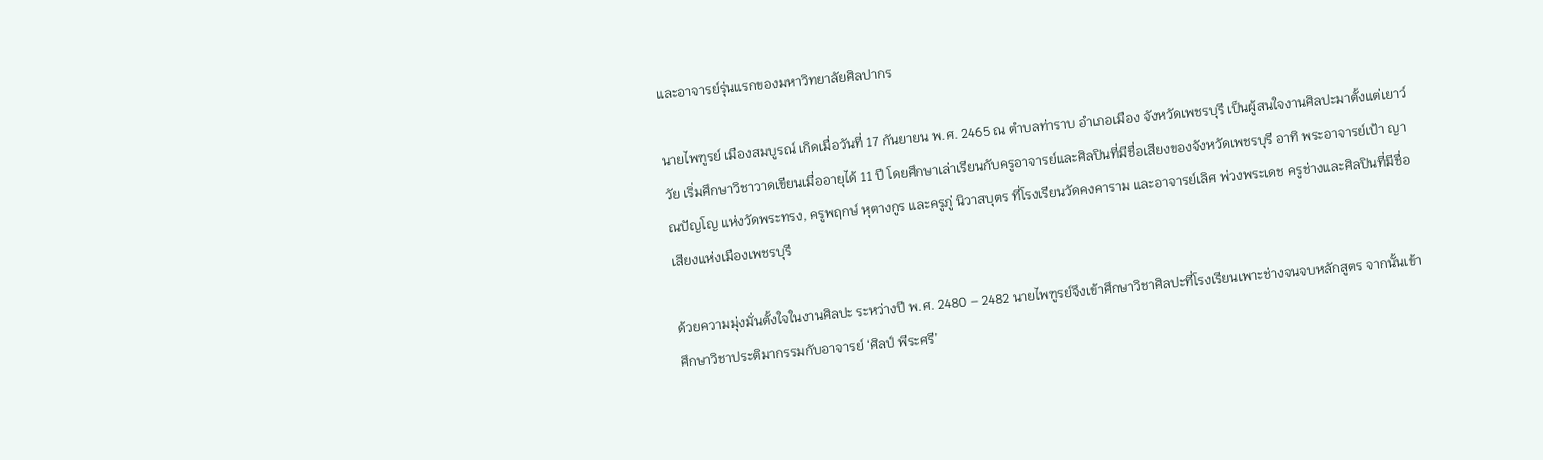และอาจารย์รุ่นแรกของมหาวิทยาลัยศิลปากร

นายไพฑูรย์ เมืองสมบูรณ์ เกิดเมื่อวันที่ 17 กันยายน พ.ศ. 2465 ณ ตำบลท่าราบ อำเภอเมือง จังหวัดเพชรบุรี เป็นผู้สนใจงานศิลปะมาตั้งแต่เยาว์วัย เริ่มศึกษาวิชาวาดเขียนเมื่ออายุได้ 11 ปี โดยศึกษาเล่าเรียนกับครูอาจารย์และศิลปินที่มีชื่อเสียงของจังหวัดเพชรบุรี อาทิ พระอาจารย์เป้า ญาณปัญโญ แห่งวัดพระทรง, ครูพฤกษ์ หุตางกูร และครูภู่ นิวาสบุตร ที่โรงเรียนวัดคงคาราม และอาจารย์เลิศ พ่วงพระเดช ครูช่างและศิลปินที่มีชื่อเสียงแห่งเมืองเพชรบุรี

ด้วยความมุ่งมั่นตั้งใจในงานศิลปะ ระหว่างปี พ.ศ. 2480 – 2482 นายไพฑูรย์จึงเข้าศึกษาวิชาศิลปะที่โรงเรียนเพาะช่างจนจบหลักสูตร จากนั้นเข้าศึกษาวิชาประติมากรรมกับอาจารย์ ‘ศิลป์ พีระศรี’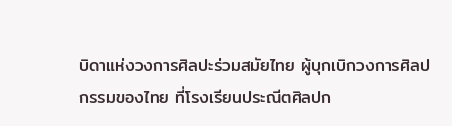บิดาแห่งวงการศิลปะร่วมสมัยไทย ผู้บุกเบิกวงการศิลปกรรมของไทย ที่โรงเรียนประณีตศิลปก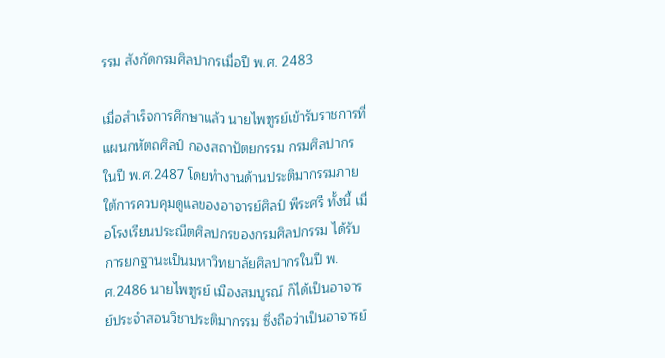รรม สังกัดกรมศิลปากรเมื่อปี พ.ศ. 2483

เมื่อสำเร็จการศึกษาแล้ว นายไพฑูรย์เข้ารับราชการที่แผนกหัตถศิลป์ กองสถาปัตยกรรม กรมศิลปากร ในปี พ.ศ.2487 โดยทำงานด้านประติมากรรมภายใต้การควบคุมดูแลของอาจารย์ศิลป์ พีระศรี ทั้งนี้ เมื่อโรงเรียนประณีตศิลปกรของกรมศิลปกรรม ได้รับการยกฐานะเป็นมหาวิทยาลัยศิลปากรในปี พ.ศ.2486 นายไพฑูรย์ เมืองสมบูรณ์ ก็ได้เป็นอาจารย์ประจำสอนวิชาประติมากรรม ซึ่งถือว่าเป็นอาจารย์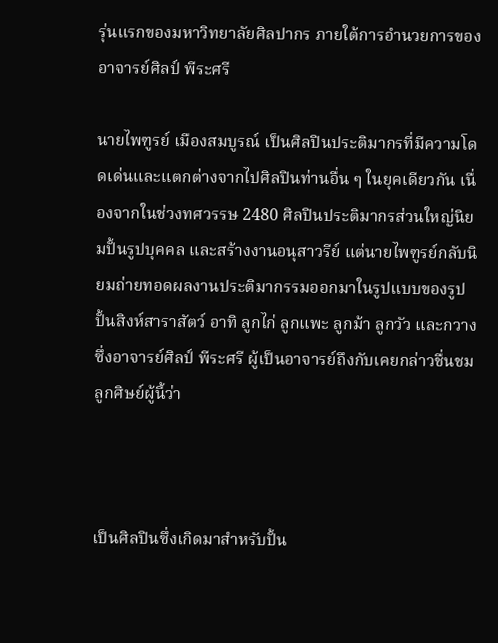รุ่นแรกของมหาวิทยาลัยศิลปากร ภายใต้การอำนวยการของอาจารย์ศิลป์ พีระศรี

นายไพฑูรย์ เมืองสมบูรณ์ เป็นศิลปินประติมากรที่มีความโดดเด่นและแตกต่างจากไปศิลปินท่านอื่น ๆ ในยุคเดียวกัน เนื่องจากในช่วงทศวรรษ 2480 ศิลปินประติมากรส่วนใหญ่นิยมปั้นรูปบุคคล และสร้างงานอนุสาวรีย์ แต่นายไพฑูรย์กลับนิยมถ่ายทอดผลงานประติมากรรมออกมาในรูปแบบของรูปปั้นสิงห์สาราสัตว์ อาทิ ลูกไก่ ลูกแพะ ลูกม้า ลูกวัว และกวาง ซึ่งอาจารย์ศิลป์ พีระศรี ผู้เป็นอาจารย์ถึงกับเคยกล่าวชื่นชมลูกศิษย์ผู้นี้ว่า



เป็นศิลปินซึ่งเกิดมาสำหรับปั้น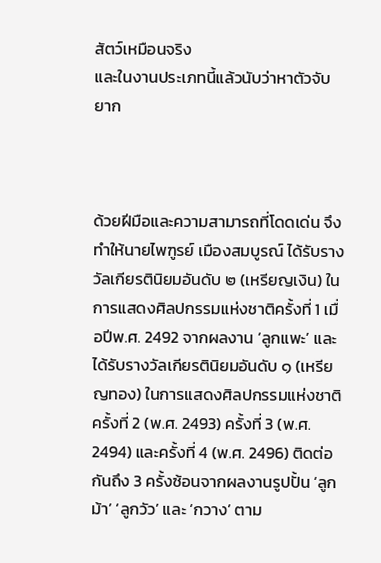สัตว์เหมือนจริง
และในงานประเภทนี้แล้วนับว่าหาตัวจับยาก



ด้วยฝีมือและความสามารถที่โดดเด่น จึงทำให้นายไพฑูรย์ เมืองสมบูรณ์ ได้รับรางวัลเกียรตินิยมอันดับ ๒ (เหรียญเงิน) ในการแสดงศิลปกรรมแห่งชาติครั้งที่ 1 เมื่อปีพ.ศ. 2492 จากผลงาน ‘ลูกแพะ’ และได้รับรางวัลเกียรตินิยมอันดับ ๑ (เหรียญทอง) ในการแสดงศิลปกรรมแห่งชาติ ครั้งที่ 2 (พ.ศ. 2493) ครั้งที่ 3 (พ.ศ. 2494) และครั้งที่ 4 (พ.ศ. 2496) ติดต่อกันถึง 3 ครั้งซ้อนจากผลงานรูปปั้น ‘ลูกม้า’ ‘ลูกวัว’ และ ‘กวาง’ ตาม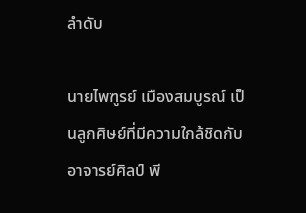ลำดับ

นายไพฑูรย์ เมืองสมบูรณ์ เป็นลูกศิษย์ที่มีความใกล้ชิดกับอาจารย์ศิลป์ พี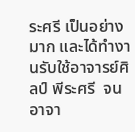ระศรี เป็นอย่างมาก และได้ทำงานรับใช้อาจารย์ศิลป์ พีระศรี  จนอาจา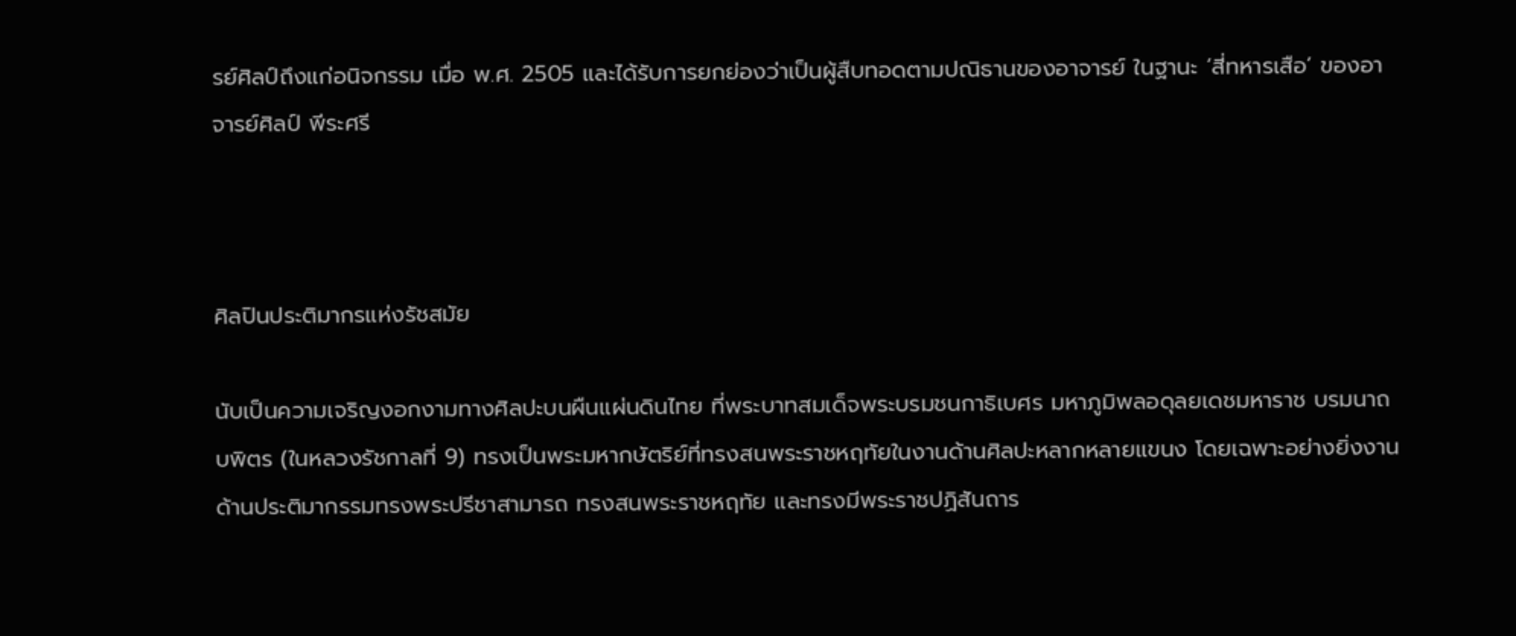รย์ศิลป์ถึงแก่อนิจกรรม เมื่อ พ.ศ. 2505 และได้รับการยกย่องว่าเป็นผู้สืบทอดตามปณิธานของอาจารย์ ในฐานะ ‘สี่ทหารเสือ’ ของอาจารย์ศิลป์ พีระศรี



ศิลปินประติมากรแห่งรัชสมัย

นับเป็นความเจริญงอกงามทางศิลปะบนผืนแผ่นดินไทย ที่พระบาทสมเด็จพระบรมชนกาธิเบศร มหาภูมิพลอดุลยเดชมหาราช บรมนาถบพิตร (ในหลวงรัชกาลที่ 9) ทรงเป็นพระมหากษัตริย์ที่ทรงสนพระราชหฤทัยในงานด้านศิลปะหลากหลายแขนง โดยเฉพาะอย่างยิ่งงานด้านประติมากรรมทรงพระปรีชาสามารถ ทรงสนพระราชหฤทัย และทรงมีพระราชปฏิสันถาร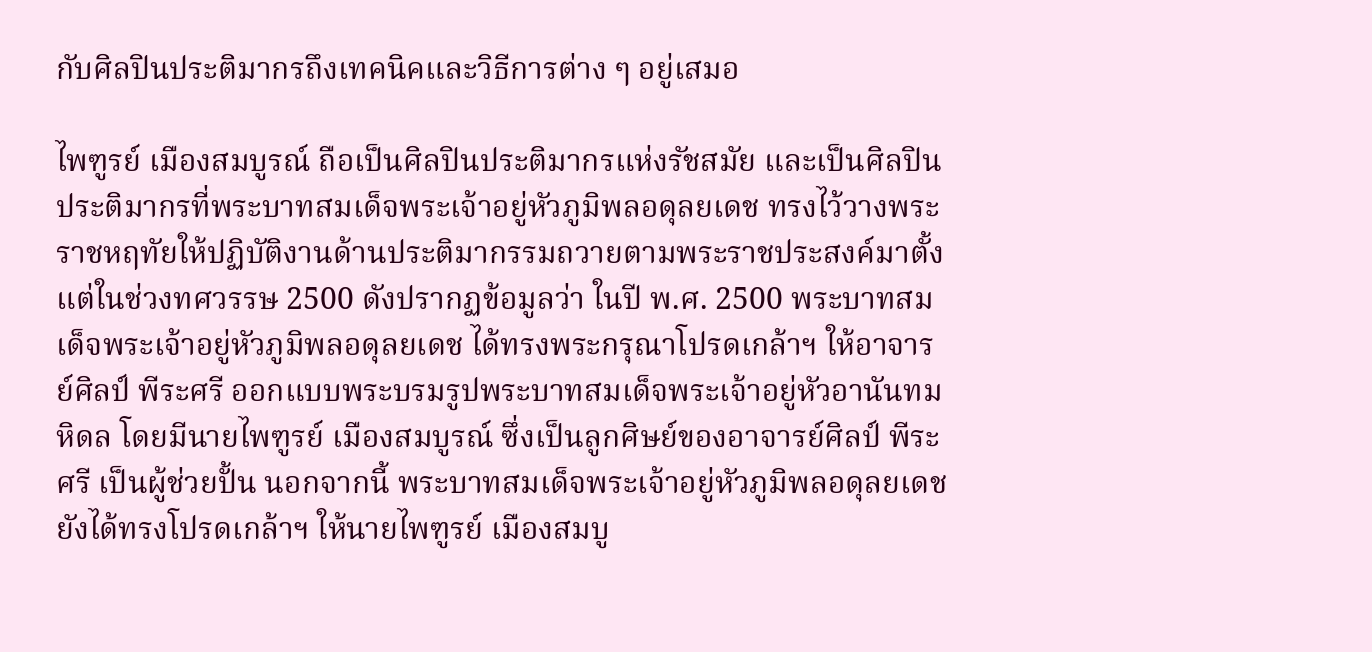กับศิลปินประติมากรถึงเทคนิคและวิธีการต่าง ๆ อยู่เสมอ

ไพฑูรย์ เมืองสมบูรณ์ ถือเป็นศิลปินประติมากรแห่งรัชสมัย และเป็นศิลปินประติมากรที่พระบาทสมเด็จพระเจ้าอยู่หัวภูมิพลอดุลยเดช ทรงไว้วางพระราชหฤทัยให้ปฏิบัติงานด้านประติมากรรมถวายตามพระราชประสงค์มาตั้งแต่ในช่วงทศวรรษ 2500 ดังปรากฏข้อมูลว่า ในปี พ.ศ. 2500 พระบาทสมเด็จพระเจ้าอยู่หัวภูมิพลอดุลยเดช ได้ทรงพระกรุณาโปรดเกล้าฯ ให้อาจารย์ศิลป์ พีระศรี ออกแบบพระบรมรูปพระบาทสมเด็จพระเจ้าอยู่หัวอานันทมหิดล โดยมีนายไพฑูรย์ เมืองสมบูรณ์ ซึ่งเป็นลูกศิษย์ของอาจารย์ศิลป์ พีระศรี เป็นผู้ช่วยปั้น นอกจากนี้ พระบาทสมเด็จพระเจ้าอยู่หัวภูมิพลอดุลยเดช ยังได้ทรงโปรดเกล้าฯ ให้นายไพฑูรย์ เมืองสมบู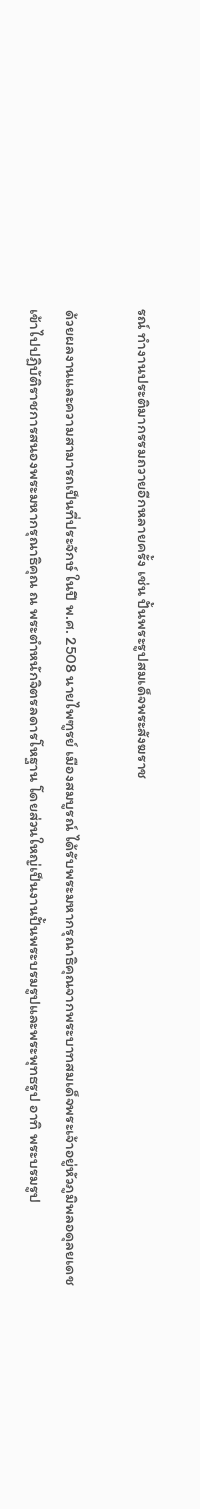รณ์ ทำงานประติมากรรมถวายอีกหลายครั้ง เช่น ปั้นพระรูปสมเด็จพระสังฆราช

ด้วยผลงานและความสามารถเป็นที่ประจักษ์ ในปี พ.ศ. 2508 นายไพฑูรย์ เมืองสมบูรณ์ ได้รับพระมหากรุณาธิคุณจากพระบาทสมเด็จพระเจ้าอยู่หัวภูมิพลอดุลยเดช เข้าไปปฏิบัติราชการสนองพระมหากรุณาธิคุณ ณ พระตำหนักจิตรลดารโหฐาน โดยส่วนใหญ่เป็นงานปั้นพระบรมรูปและพระพุทธรูป อาทิ พระบรมรูป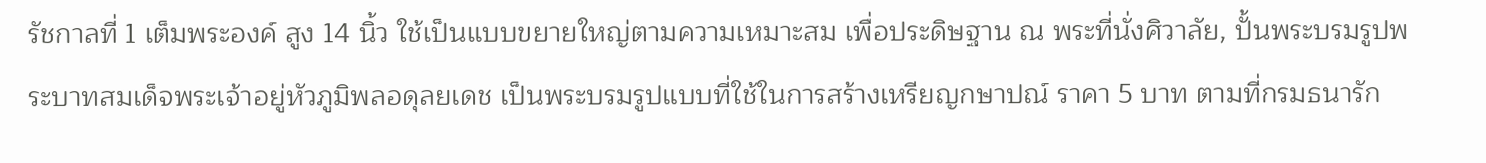รัชกาลที่ 1 เต็มพระองค์ สูง 14 นิ้ว ใช้เป็นแบบขยายใหญ่ตามความเหมาะสม เพื่อประดิษฐาน ณ พระที่นั่งศิวาลัย, ปั้นพระบรมรูปพระบาทสมเด็จพระเจ้าอยู่หัวภูมิพลอดุลยเดช เป็นพระบรมรูปแบบที่ใช้ในการสร้างเหรียญกษาปณ์ ราคา 5 บาท ตามที่กรมธนารัก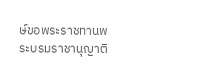ษ์ขอพระราชทานพระบรมราชานุญาติ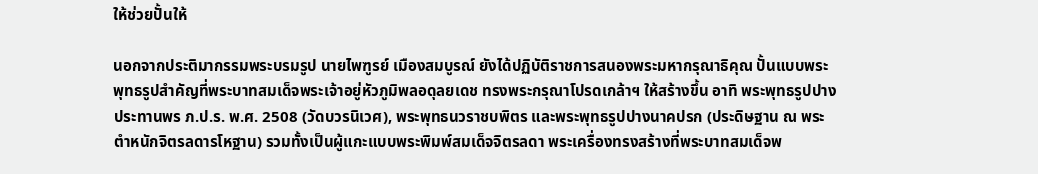ให้ช่วยปั้นให้

นอกจากประติมากรรมพระบรมรูป นายไพฑูรย์ เมืองสมบูรณ์ ยังได้ปฏิบัติราชการสนองพระมหากรุณาธิคุณ ปั้นแบบพระพุทธรูปสำคัญที่พระบาทสมเด็จพระเจ้าอยู่หัวภูมิพลอดุลยเดช ทรงพระกรุณาโปรดเกล้าฯ ให้สร้างขึ้น อาทิ พระพุทธรูปปางประทานพร ภ.ป.ร. พ.ศ. 2508 (วัดบวรนิเวศ), พระพุทธนวราชบพิตร และพระพุทธรูปปางนาคปรก (ประดิษฐาน ณ พระตำหนักจิตรลดารโหฐาน) รวมทั้งเป็นผู้แกะแบบพระพิมพ์สมเด็จจิตรลดา พระเครื่องทรงสร้างที่พระบาทสมเด็จพ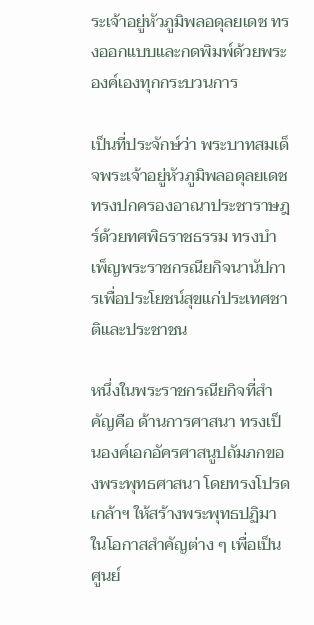ระเจ้าอยู่หัวภูมิพลอดุลยเดช ทรงออกแบบและกดพิมพ์ด้วยพระองค์เองทุกกระบวนการ

เป็นที่ประจักษ์ว่า พระบาทสมเด็จพระเจ้าอยู่หัวภูมิพลอดุลยเดช ทรงปกครองอาณาประชาราษฎร์ด้วยทศพิธราชธรรม ทรงบำเพ็ญพระราชกรณียกิจนานัปการเพื่อประโยชน์สุขแก่ประเทศชาติและประชาชน

หนึ่งในพระราชกรณียกิจที่สำคัญคือ ด้านการศาสนา ทรงเป็นองค์เอกอัครศาสนูปถัมภกของพระพุทธศาสนา โดยทรงโปรดเกล้าฯ ให้สร้างพระพุทธปฏิมาในโอกาสสำคัญต่าง ๆ เพื่อเป็นศูนย์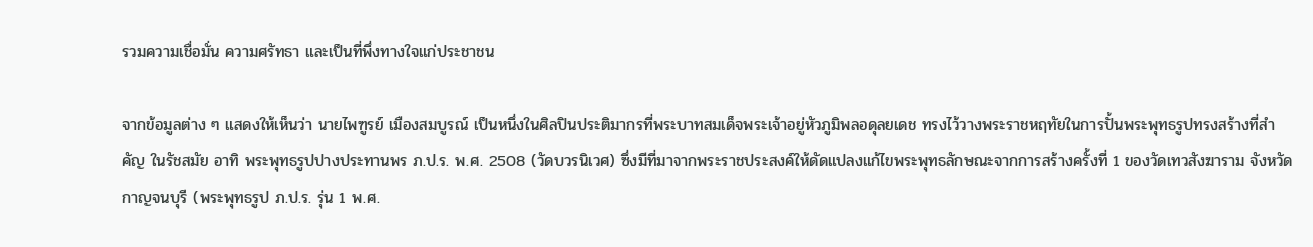รวมความเชื่อมั่น ความศรัทธา และเป็นที่พึ่งทางใจแก่ประชาชน

จากข้อมูลต่าง ๆ แสดงให้เห็นว่า นายไพฑูรย์ เมืองสมบูรณ์ เป็นหนึ่งในศิลปินประติมากรที่พระบาทสมเด็จพระเจ้าอยู่หัวภูมิพลอดุลยเดช ทรงไว้วางพระราชหฤทัยในการปั้นพระพุทธรูปทรงสร้างที่สำคัญ ในรัชสมัย อาทิ พระพุทธรูปปางประทานพร ภ.ป.ร. พ.ศ. 2508 (วัดบวรนิเวศ) ซึ่งมีที่มาจากพระราชประสงค์ให้ดัดแปลงแก้ไขพระพุทธลักษณะจากการสร้างครั้งที่ 1 ของวัดเทวสังฆาราม จังหวัดกาญจนบุรี (พระพุทธรูป ภ.ป.ร. รุ่น 1 พ.ศ.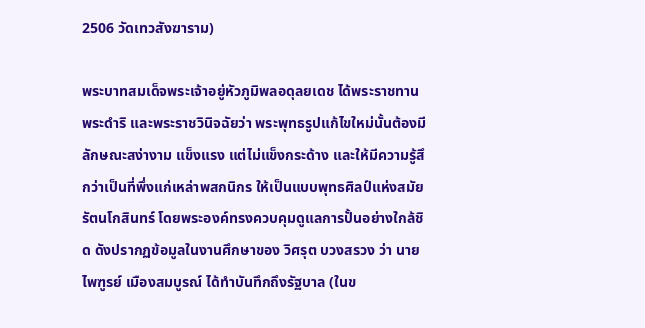2506 วัดเทวสังฆาราม)

พระบาทสมเด็จพระเจ้าอยู่หัวภูมิพลอดุลยเดช ได้พระราชทานพระดำริ และพระราชวินิจฉัยว่า พระพุทธรูปแก้ไขใหม่นั้นต้องมีลักษณะสง่างาม แข็งแรง แต่ไม่แข็งกระด้าง และให้มีความรู้สึกว่าเป็นที่พึ่งแก่เหล่าพสกนิกร ให้เป็นแบบพุทธศิลป์แห่งสมัยรัตนโกสินทร์ โดยพระองค์ทรงควบคุมดูแลการปั้นอย่างใกล้ชิด ดังปรากฏข้อมูลในงานศึกษาของ วิศรุต บวงสรวง ว่า นายไพฑูรย์ เมืองสมบูรณ์ ได้ทำบันทึกถึงรัฐบาล (ในข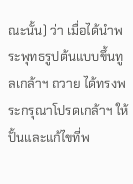ณะนั้น) ว่า เมื่อได้นำพระพุทธรูปต้นแบบขึ้นทูลเกล้าฯ ถวาย ได้ทรงพระกรุณาโปรดเกล้าฯ ให้ปั้นและแก้ไขที่พ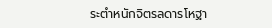ระตำหนักจิตรลดารโหฐา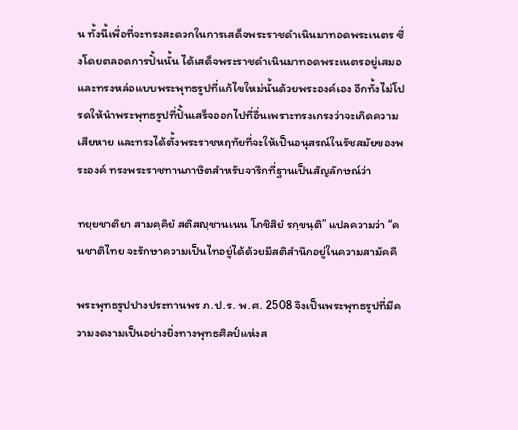น ทั้งนี้เพื่อที่จะทรงสะดวกในการเสด็จพระราชดำเนินมาทอดพระเนตร ซึ่งโดยตลอดการปั้นนั้น ได้เสด็จพระราชดำเนินมาทอดพระเนตรอยู่เสมอ และทรงหล่อแบบพระพุทธรูปที่แก้ไขใหม่นั้นด้วยพระองค์เอง อีกทั้งไม่โปรดให้นำพระพุทธรูปที่ปั้นเสร็จออกไปที่อื่นเพราะทรงเกรงว่าจะเกิดความเสียหาย และทรงได้ตั้งพระราชหฤทัยที่จะให้เป็นอนุสรณ์ในรัชสมัยของพระองค์ ทรงพระราชทานภาษิตสำหรับจารึกที่ฐานเป็นสัญลักษณ์ว่า

ทยฺยชาติยา สามคฺคิยํ สติสญฺชานเนน โภชิสิยํ รกฺขนฺติ” แปลความว่า “คนชาติไทย จะรักษาความเป็นไทอยู่ได้ด้วยมีสติสำนึกอยู่ในความสามัคคี

พระพุทธรูปปางประทานพร ภ.ป.ร. พ.ศ. 2508 จึงเป็นพระพุทธรูปที่มีความงดงามเป็นอย่างยิ่งทางพุทธศิลป์แห่งส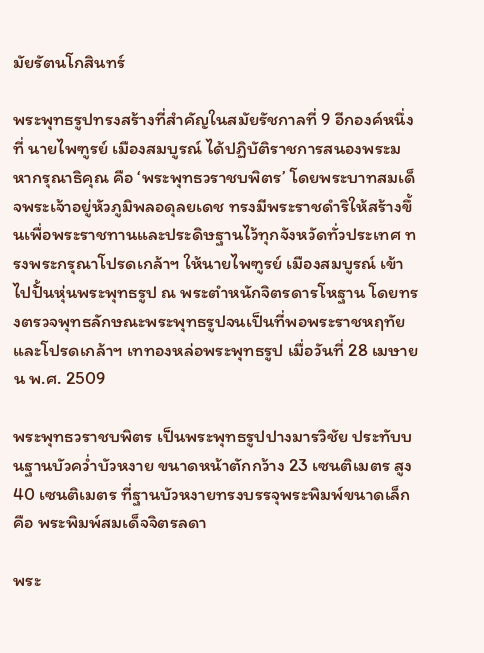มัยรัตนโกสินทร์

พระพุทธรูปทรงสร้างที่สำคัญในสมัยรัชกาลที่ 9 อีกองค์หนึ่งที่ นายไพฑูรย์ เมืองสมบูรณ์ ได้ปฏิบัติราชการสนองพระมหากรุณาธิคุณ คือ ‘พระพุทธวราชบพิตร’ โดยพระบาทสมเด็จพระเจ้าอยู่หัวภูมิพลอดุลยเดช ทรงมีพระราชดำริให้สร้างขึ้นเพื่อพระราชทานและประดิษฐานไว้ทุกจังหวัดทั่วประเทศ ทรงพระกรุณาโปรดเกล้าฯ ให้นายไพฑูรย์ เมืองสมบูรณ์ เข้าไปปั้นหุ่นพระพุทธรูป ณ พระตำหนักจิตรดารโหฐาน โดยทรงตรวจพุทธลักษณะพระพุทธรูปจนเป็นที่พอพระราชหฤทัย และโปรดเกล้าฯ เททองหล่อพระพุทธรูป เมื่อวันที่ 28 เมษายน พ.ศ. 2509

พระพุทธวราชบพิตร เป็นพระพุทธรูปปางมารวิชัย ประทับบนฐานบัวคว่ำบัวหงาย ขนาดหน้าตักกว้าง 23 เซนติเมตร สูง 40 เซนติเมตร ที่ฐานบัวหงายทรงบรรจุพระพิมพ์ขนาดเล็ก คือ พระพิมพ์สมเด็จจิตรลดา

พระ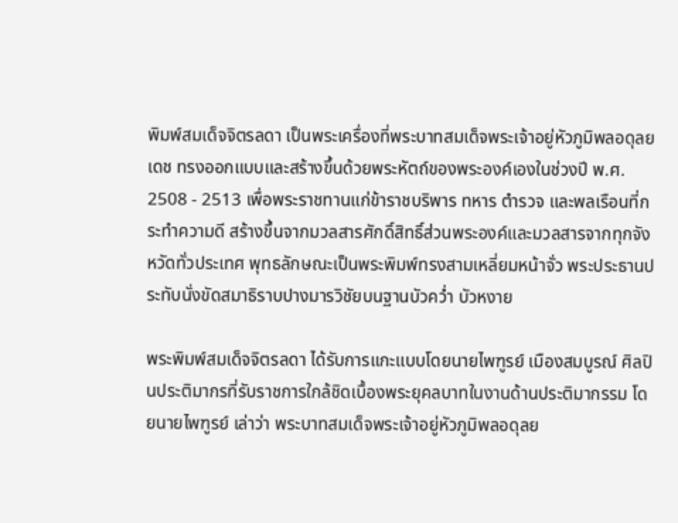พิมพ์สมเด็จจิตรลดา เป็นพระเครื่องที่พระบาทสมเด็จพระเจ้าอยู่หัวภูมิพลอดุลยเดช ทรงออกแบบและสร้างขึ้นด้วยพระหัตถ์ของพระองค์เองในช่วงปี พ.ศ. 2508 - 2513 เพื่อพระราชทานแก่ข้าราชบริพาร ทหาร ตำรวจ และพลเรือนที่กระทำความดี สร้างขึ้นจากมวลสารศักดิ์สิทธิ์ส่วนพระองค์และมวลสารจากทุกจังหวัดทั่วประเทศ พุทธลักษณะเป็นพระพิมพ์ทรงสามเหลี่ยมหน้าจั่ว พระประธานประทับนั่งขัดสมาธิราบปางมารวิชัยบนฐานบัวคว่ำ บัวหงาย

พระพิมพ์สมเด็จจิตรลดา ได้รับการแกะแบบโดยนายไพฑูรย์ เมืองสมบูรณ์ ศิลปินประติมากรที่รับราชการใกล้ชิดเบื้องพระยุคลบาทในงานด้านประติมากรรม โดยนายไพฑูรย์ เล่าว่า พระบาทสมเด็จพระเจ้าอยู่หัวภูมิพลอดุลย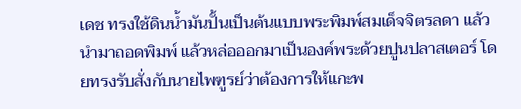เดช ทรงใช้ดินน้ำมันปั้นเป็นต้นแบบพระพิมพ์สมเด็จจิตรลดา แล้วนำมาถอดพิมพ์ แล้วหล่อออกมาเป็นองค์พระด้วยปูนปลาสเตอร์ โดยทรงรับสั่งกับนายไพฑูรย์ว่าต้องการให้แกะพ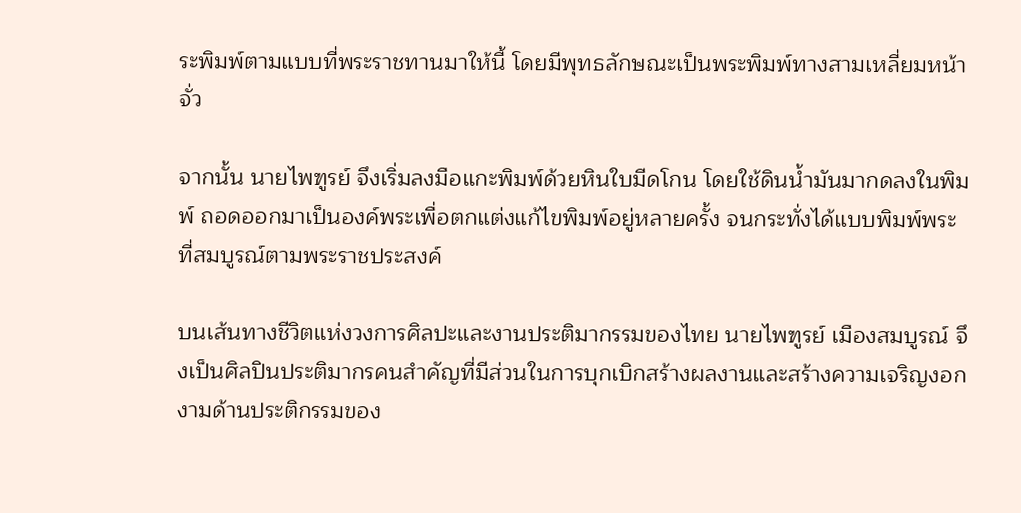ระพิมพ์ตามแบบที่พระราชทานมาให้นี้ โดยมีพุทธลักษณะเป็นพระพิมพ์ทางสามเหลี่ยมหน้าจั่ว

จากนั้น นายไพฑูรย์ จึงเริ่มลงมือแกะพิมพ์ด้วยหินใบมีดโกน โดยใช้ดินน้ำมันมากดลงในพิมพ์ ถอดออกมาเป็นองค์พระเพื่อตกแต่งแก้ไขพิมพ์อยู่หลายครั้ง จนกระทั่งได้แบบพิมพ์พระที่สมบูรณ์ตามพระราชประสงค์

บนเส้นทางชีวิตแห่งวงการศิลปะและงานประติมากรรมของไทย นายไพฑูรย์ เมืองสมบูรณ์ จึงเป็นศิลปินประติมากรคนสำคัญที่มีส่วนในการบุกเบิกสร้างผลงานและสร้างความเจริญงอกงามด้านประติกรรมของ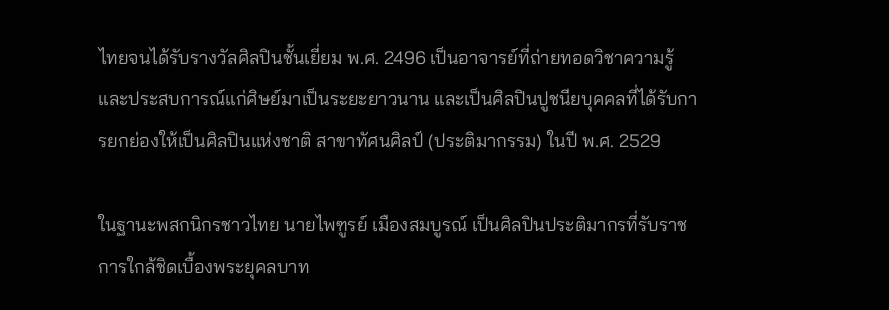ไทยจนได้รับรางวัลศิลปินชั้นเยี่ยม พ.ศ. 2496 เป็นอาจารย์ที่ถ่ายทอดวิชาความรู้และประสบการณ์แก่ศิษย์มาเป็นระยะยาวนาน และเป็นศิลปินปูชนียบุคคลที่ได้รับการยกย่องให้เป็นศิลปินแห่งชาติ สาขาทัศนศิลป์ (ประติมากรรม) ในปี พ.ศ. 2529

ในฐานะพสกนิกรชาวไทย นายไพฑูรย์ เมืองสมบูรณ์ เป็นศิลปินประติมากรที่รับราชการใกล้ชิดเบื้องพระยุคลบาท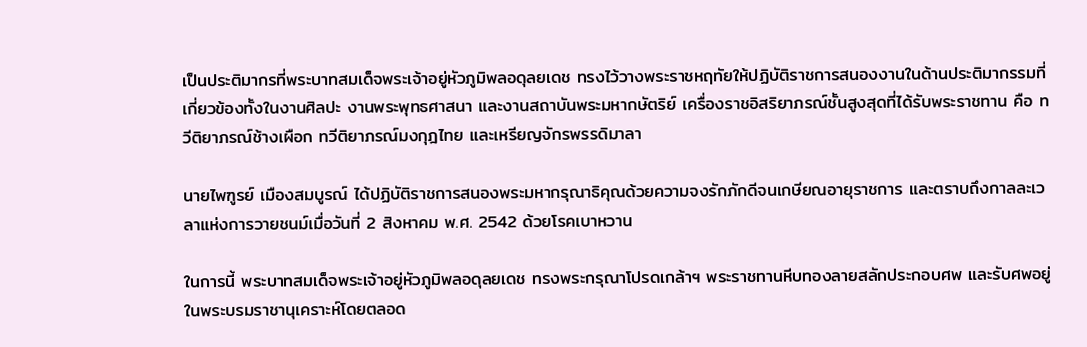เป็นประติมากรที่พระบาทสมเด็จพระเจ้าอยู่หัวภูมิพลอดุลยเดช ทรงไว้วางพระราชหฤทัยให้ปฏิบัติราชการสนองงานในด้านประติมากรรมที่เกี่ยวข้องทั้งในงานศิลปะ งานพระพุทธศาสนา และงานสถาบันพระมหากษัตริย์ เครื่องราชอิสริยาภรณ์ชั้นสูงสุดที่ได้รับพระราชทาน คือ ทวีติยาภรณ์ช้างเผือก ทวีติยาภรณ์มงกุฎไทย และเหรียญจักรพรรดิมาลา

นายไพฑูรย์ เมืองสมบูรณ์ ได้ปฏิบัติราชการสนองพระมหากรุณาธิคุณด้วยความจงรักภักดีจนเกษียณอายุราชการ และตราบถึงกาลละเวลาแห่งการวายชนม์เมื่อวันที่ 2 สิงหาคม พ.ศ. 2542 ด้วยโรคเบาหวาน

ในการนี้ พระบาทสมเด็จพระเจ้าอยู่หัวภูมิพลอดุลยเดช ทรงพระกรุณาโปรดเกล้าฯ พระราชทานหีบทองลายสลักประกอบศพ และรับศพอยู่ในพระบรมราชานุเคราะห์โดยตลอด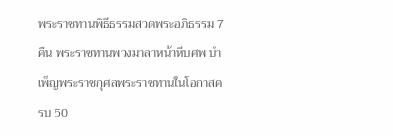พระราชทานพิธีธรรมสวดพระอภิธรรม 7 คืน พระราชทานพวงมาลาหน้าหีบศพ บำเพ็ญพระราชกุศลพระราชทานในโอกาสครบ 50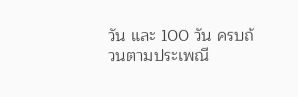วัน และ 100 วัน ครบถ้วนตามประเพณี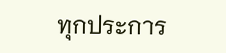ทุกประการ